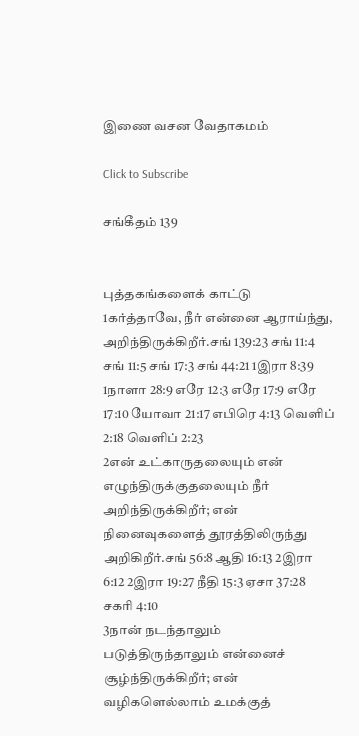இணை வசன வேதாகமம்

Click to Subscribe

சங்கீதம் 139


புத்தகங்களைக் காட்டு
1கர்த்தாவே, நீர் என்னை ஆராய்ந்து, அறிந்திருக்கிறீர்.சங் 139:23 சங் 11:4 சங் 11:5 சங் 17:3 சங் 44:21 1இரா 8:39 1நாளா 28:9 எரே 12:3 எரே 17:9 எரே 17:10 யோவா 21:17 எபிரெ 4:13 வெளிப் 2:18 வெளிப் 2:23
2என் உட்காருதலையும் என் எழுந்திருக்குதலையும் நீர் அறிந்திருக்கிறீர்; என் நினைவுகளைத் தூரத்திலிருந்து அறிகிறீர்.சங் 56:8 ஆதி 16:13 2இரா 6:12 2இரா 19:27 நீதி 15:3 ஏசா 37:28 சகரி 4:10
3நான் நடந்தாலும் படுத்திருந்தாலும் என்னைச் சூழ்ந்திருக்கிறீர்; என் வழிகளெல்லாம் உமக்குத்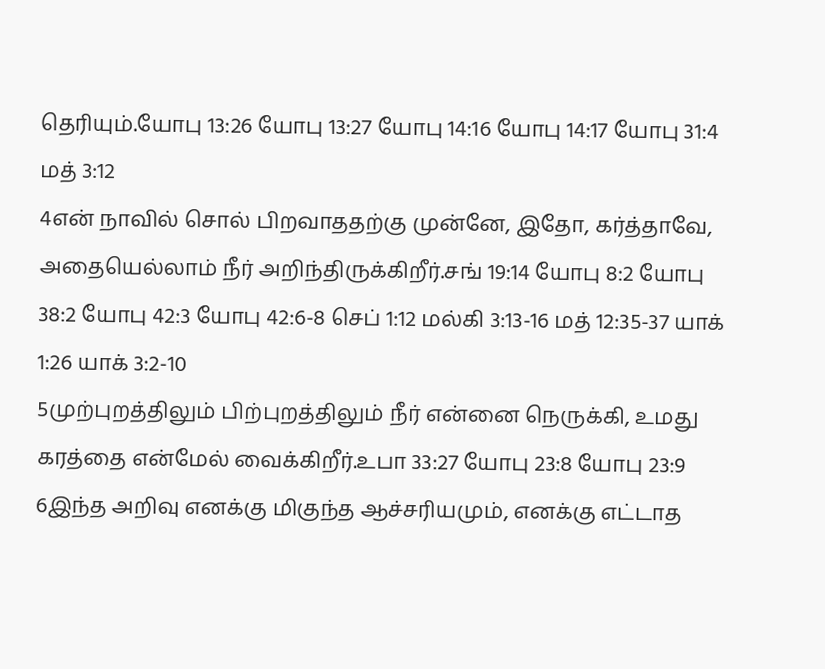தெரியும்.யோபு 13:26 யோபு 13:27 யோபு 14:16 யோபு 14:17 யோபு 31:4 மத் 3:12
4என் நாவில் சொல் பிறவாததற்கு முன்னே, இதோ, கர்த்தாவே, அதையெல்லாம் நீர் அறிந்திருக்கிறீர்.சங் 19:14 யோபு 8:2 யோபு 38:2 யோபு 42:3 யோபு 42:6-8 செப் 1:12 மல்கி 3:13-16 மத் 12:35-37 யாக் 1:26 யாக் 3:2-10
5முற்புறத்திலும் பிற்புறத்திலும் நீர் என்னை நெருக்கி, உமது கரத்தை என்மேல் வைக்கிறீர்.உபா 33:27 யோபு 23:8 யோபு 23:9
6இந்த அறிவு எனக்கு மிகுந்த ஆச்சரியமும், எனக்கு எட்டாத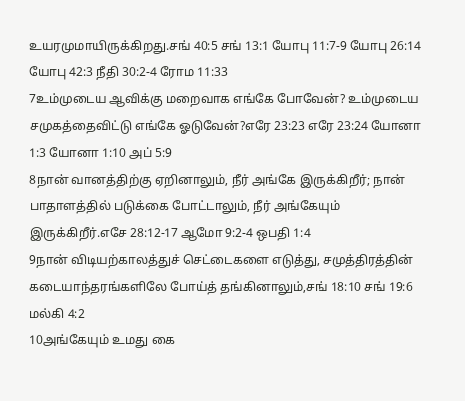உயரமுமாயிருக்கிறது.சங் 40:5 சங் 13:1 யோபு 11:7-9 யோபு 26:14 யோபு 42:3 நீதி 30:2-4 ரோம 11:33
7உம்முடைய ஆவிக்கு மறைவாக எங்கே போவேன்? உம்முடைய சமுகத்தைவிட்டு எங்கே ஓடுவேன்?எரே 23:23 எரே 23:24 யோனா 1:3 யோனா 1:10 அப் 5:9
8நான் வானத்திற்கு ஏறினாலும், நீர் அங்கே இருக்கிறீர்; நான் பாதாளத்தில் படுக்கை போட்டாலும், நீர் அங்கேயும் இருக்கிறீர்.எசே 28:12-17 ஆமோ 9:2-4 ஒபதி 1:4
9நான் விடியற்காலத்துச் செட்டைகளை எடுத்து, சமுத்திரத்தின் கடையாந்தரங்களிலே போய்த் தங்கினாலும்,சங் 18:10 சங் 19:6 மல்கி 4:2
10அங்கேயும் உமது கை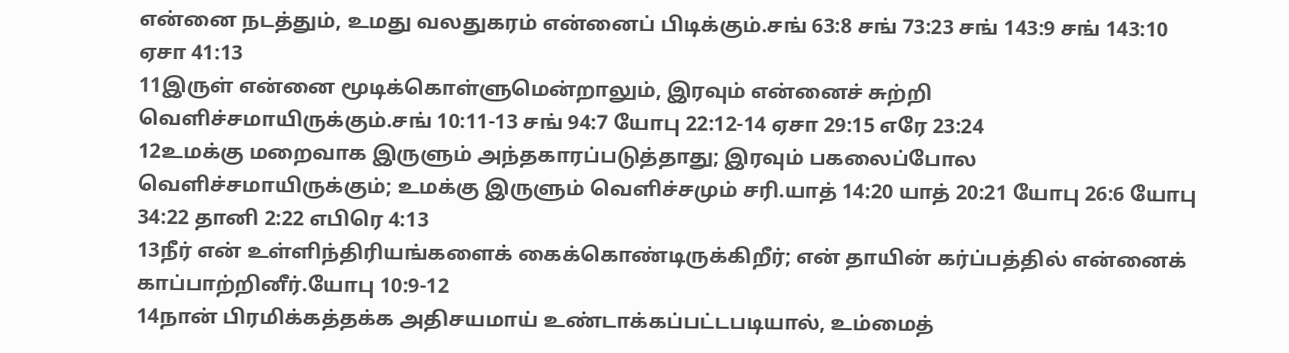என்னை நடத்தும், உமது வலதுகரம் என்னைப் பிடிக்கும்.சங் 63:8 சங் 73:23 சங் 143:9 சங் 143:10 ஏசா 41:13
11இருள் என்னை மூடிக்கொள்ளுமென்றாலும், இரவும் என்னைச் சுற்றி வெளிச்சமாயிருக்கும்.சங் 10:11-13 சங் 94:7 யோபு 22:12-14 ஏசா 29:15 எரே 23:24
12உமக்கு மறைவாக இருளும் அந்தகாரப்படுத்தாது; இரவும் பகலைப்போல வெளிச்சமாயிருக்கும்; உமக்கு இருளும் வெளிச்சமும் சரி.யாத் 14:20 யாத் 20:21 யோபு 26:6 யோபு 34:22 தானி 2:22 எபிரெ 4:13
13நீர் என் உள்ளிந்திரியங்களைக் கைக்கொண்டிருக்கிறீர்; என் தாயின் கர்ப்பத்தில் என்னைக் காப்பாற்றினீர்.யோபு 10:9-12
14நான் பிரமிக்கத்தக்க அதிசயமாய் உண்டாக்கப்பட்டபடியால், உம்மைத்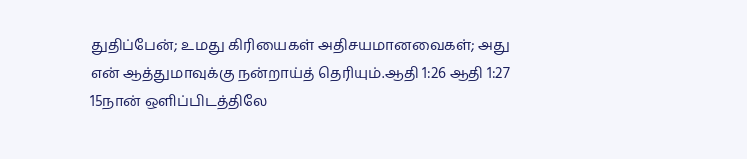துதிப்பேன்; உமது கிரியைகள் அதிசயமானவைகள்; அது என் ஆத்துமாவுக்கு நன்றாய்த் தெரியும்.ஆதி 1:26 ஆதி 1:27
15நான் ஒளிப்பிடத்திலே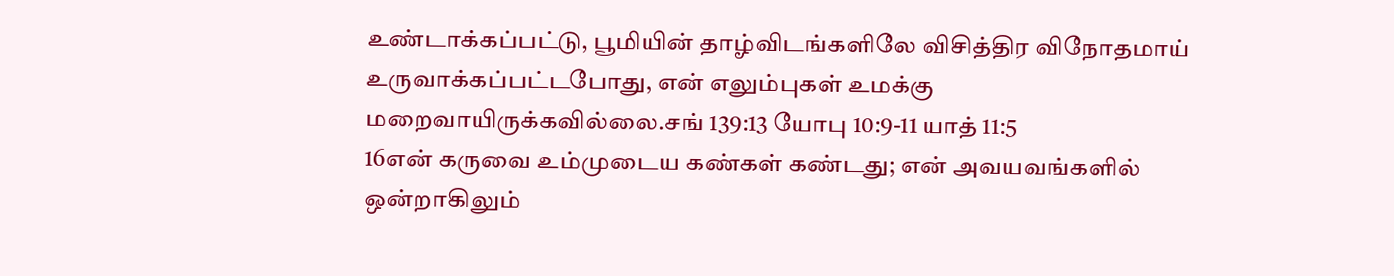உண்டாக்கப்பட்டு, பூமியின் தாழ்விடங்களிலே விசித்திர விநோதமாய் உருவாக்கப்பட்டபோது, என் எலும்புகள் உமக்கு மறைவாயிருக்கவில்லை.சங் 139:13 யோபு 10:9-11 யாத் 11:5
16என் கருவை உம்முடைய கண்கள் கண்டது; என் அவயவங்களில் ஒன்றாகிலும்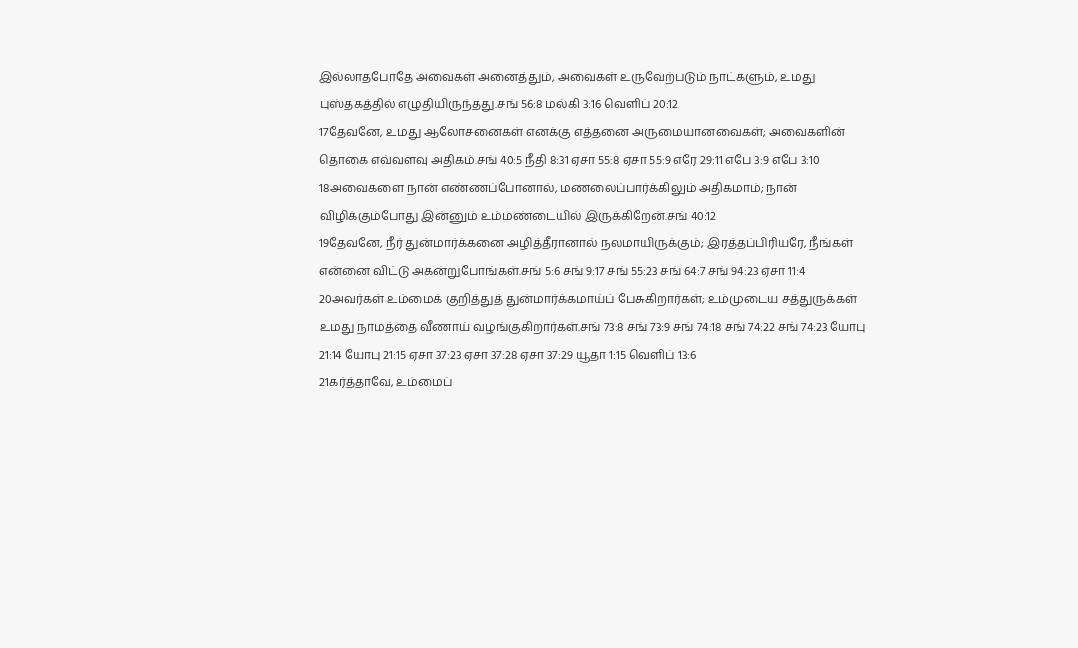இல்லாதபோதே அவைகள் அனைத்தும், அவைகள் உருவேற்படும் நாட்களும், உமது புஸ்தகத்தில் எழுதியிருந்தது.சங் 56:8 மல்கி 3:16 வெளிப் 20:12
17தேவனே, உமது ஆலோசனைகள் எனக்கு எத்தனை அருமையானவைகள்; அவைகளின் தொகை எவ்வளவு அதிகம்.சங் 40:5 நீதி 8:31 ஏசா 55:8 ஏசா 55:9 எரே 29:11 எபே 3:9 எபே 3:10
18அவைகளை நான் எண்ணப்போனால், மணலைப்பார்க்கிலும் அதிகமாம்; நான் விழிக்கும்போது இன்னும் உம்மண்டையில் இருக்கிறேன்.சங் 40:12
19தேவனே, நீர் துன்மார்க்கனை அழித்தீரானால் நலமாயிருக்கும்; இரத்தப்பிரியரே, நீங்கள் என்னை விட்டு அகன்றுபோங்கள்.சங் 5:6 சங் 9:17 சங் 55:23 சங் 64:7 சங் 94:23 ஏசா 11:4
20அவர்கள் உம்மைக் குறித்துத் துன்மார்க்கமாய்ப் பேசுகிறார்கள்; உம்முடைய சத்துருக்கள் உமது நாமத்தை வீணாய் வழங்குகிறார்கள்.சங் 73:8 சங் 73:9 சங் 74:18 சங் 74:22 சங் 74:23 யோபு 21:14 யோபு 21:15 ஏசா 37:23 ஏசா 37:28 ஏசா 37:29 யூதா 1:15 வெளிப் 13:6
21கர்த்தாவே, உம்மைப்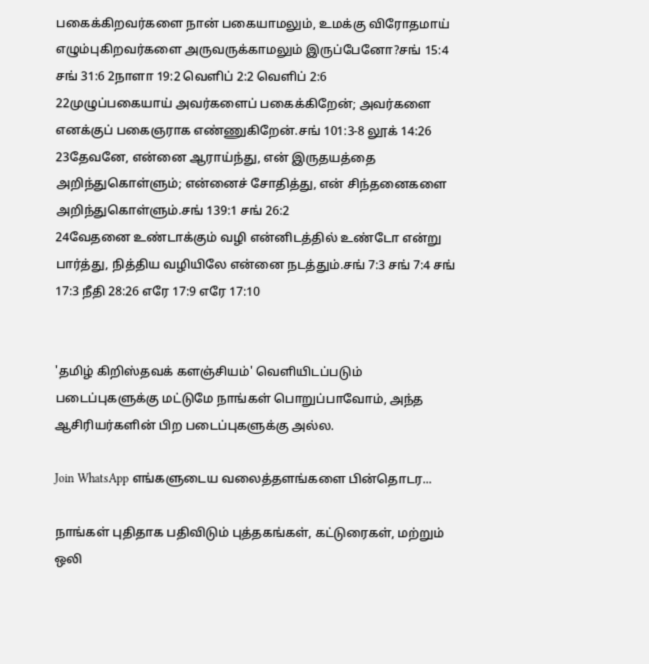பகைக்கிறவர்களை நான் பகையாமலும், உமக்கு விரோதமாய் எழும்புகிறவர்களை அருவருக்காமலும் இருப்பேனோ?சங் 15:4 சங் 31:6 2நாளா 19:2 வெளிப் 2:2 வெளிப் 2:6
22முழுப்பகையாய் அவர்களைப் பகைக்கிறேன்; அவர்களை எனக்குப் பகைஞராக எண்ணுகிறேன்.சங் 101:3-8 லூக் 14:26
23தேவனே, என்னை ஆராய்ந்து, என் இருதயத்தை அறிந்துகொள்ளும்; என்னைச் சோதித்து, என் சிந்தனைகளை அறிந்துகொள்ளும்.சங் 139:1 சங் 26:2
24வேதனை உண்டாக்கும் வழி என்னிடத்தில் உண்டோ என்று பார்த்து, நித்திய வழியிலே என்னை நடத்தும்.சங் 7:3 சங் 7:4 சங் 17:3 நீதி 28:26 எரே 17:9 எரே 17:10


'தமிழ் கிறிஸ்தவக் களஞ்சியம்' வெளியிடப்படும் படைப்புகளுக்கு மட்டுமே நாங்கள் பொறுப்பாவோம், அந்த ஆசிரியர்களின் பிற படைப்புகளுக்கு அல்ல.

Join WhatsApp எங்களுடைய வலைத்தளங்களை பின்தொடர...

நாங்கள் புதிதாக பதிவிடும் புத்தகங்கள், கட்டுரைகள், மற்றும் ஒலி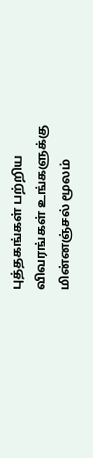புத்தகங்கள் பற்றிய விவரங்கள் உங்களுக்கு மின்னஞ்சல் மூலம்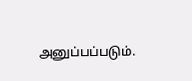அனுப்பப்படும்.